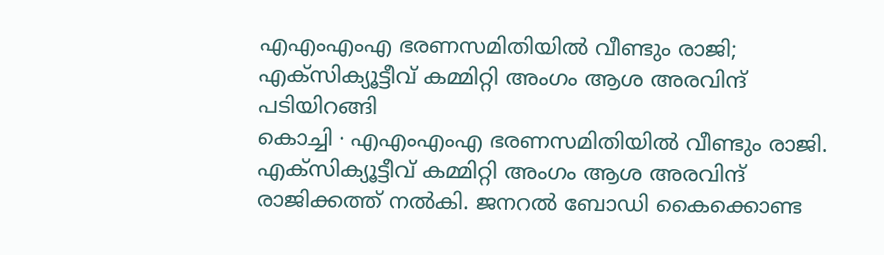എഎംഎംഎ ഭരണസമിതിയിൽ വീണ്ടും രാജി; എക്സിക്യൂട്ടീവ് കമ്മിറ്റി അംഗം ആശ അരവിന്ദ് പടിയിറങ്ങി
കൊച്ചി ∙ എഎംഎംഎ ഭരണസമിതിയിൽ വീണ്ടും രാജി. എക്സിക്യൂട്ടീവ് കമ്മിറ്റി അംഗം ആശ അരവിന്ദ് രാജിക്കത്ത് നൽകി. ജനറൽ ബോഡി കൈക്കൊണ്ട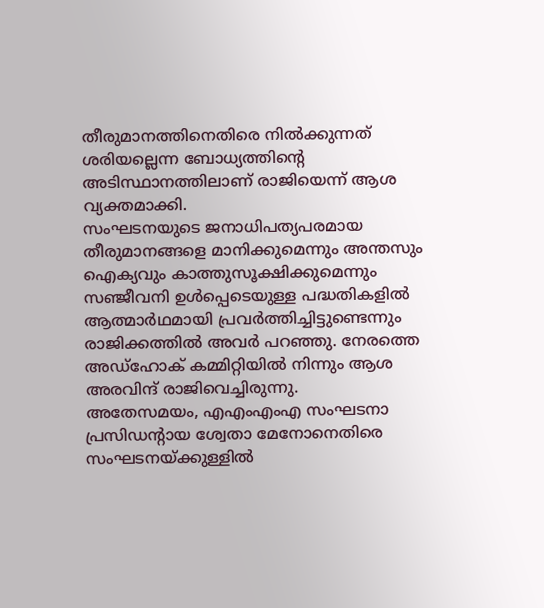തീരുമാനത്തിനെതിരെ നിൽക്കുന്നത് ശരിയല്ലെന്ന ബോധ്യത്തിന്റെ അടിസ്ഥാനത്തിലാണ് രാജിയെന്ന് ആശ വ്യക്തമാക്കി.
സംഘടനയുടെ ജനാധിപത്യപരമായ തീരുമാനങ്ങളെ മാനിക്കുമെന്നും അന്തസും ഐക്യവും കാത്തുസൂക്ഷിക്കുമെന്നും സഞ്ജീവനി ഉൾപ്പെടെയുള്ള പദ്ധതികളിൽ ആത്മാർഥമായി പ്രവർത്തിച്ചിട്ടുണ്ടെന്നും രാജിക്കത്തിൽ അവർ പറഞ്ഞു. നേരത്തെ അഡ്ഹോക് കമ്മിറ്റിയിൽ നിന്നും ആശ അരവിന്ദ് രാജിവെച്ചിരുന്നു.
അതേസമയം, എഎംഎംഎ സംഘടനാ പ്രസിഡന്റായ ശ്വേതാ മേനോനെതിരെ സംഘടനയ്ക്കുള്ളിൽ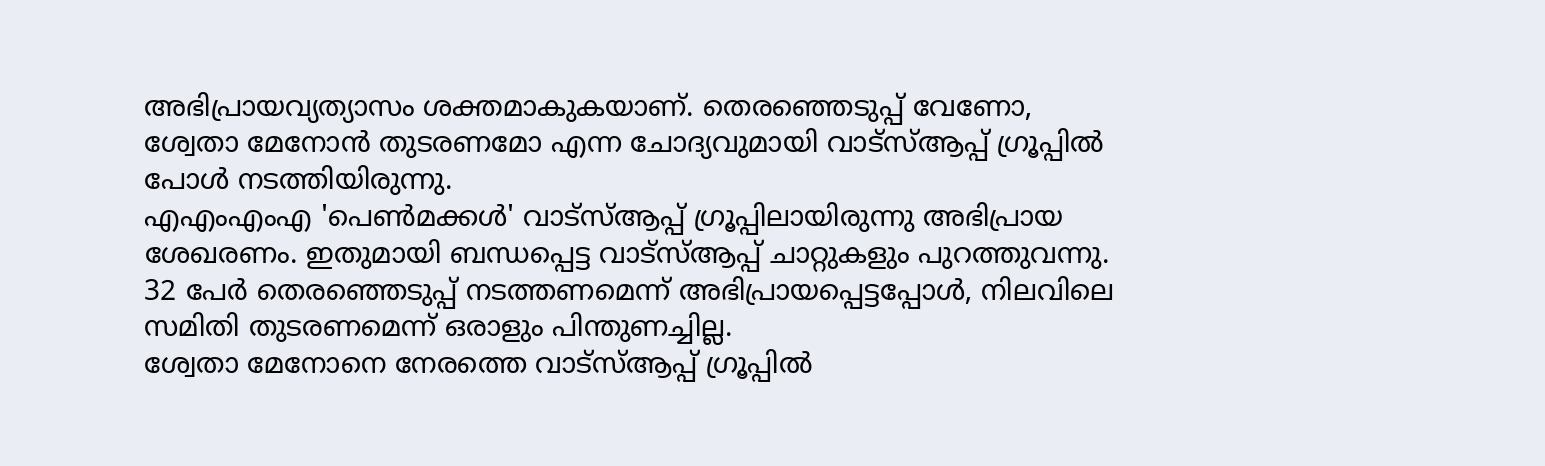അഭിപ്രായവ്യത്യാസം ശക്തമാകുകയാണ്. തെരഞ്ഞെടുപ്പ് വേണോ, ശ്വേതാ മേനോൻ തുടരണമോ എന്ന ചോദ്യവുമായി വാട്സ്ആപ്പ് ഗ്രൂപ്പിൽ പോൾ നടത്തിയിരുന്നു.
എഎംഎംഎ 'പെൺമക്കൾ' വാട്സ്ആപ്പ് ഗ്രൂപ്പിലായിരുന്നു അഭിപ്രായ ശേഖരണം. ഇതുമായി ബന്ധപ്പെട്ട വാട്സ്ആപ്പ് ചാറ്റുകളും പുറത്തുവന്നു. 32 പേർ തെരഞ്ഞെടുപ്പ് നടത്തണമെന്ന് അഭിപ്രായപ്പെട്ടപ്പോൾ, നിലവിലെ സമിതി തുടരണമെന്ന് ഒരാളും പിന്തുണച്ചില്ല.
ശ്വേതാ മേനോനെ നേരത്തെ വാട്സ്ആപ്പ് ഗ്രൂപ്പിൽ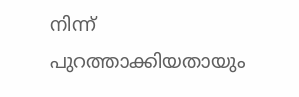നിന്ന് പുറത്താക്കിയതായും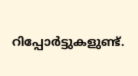റിപ്പോർട്ടുകളുണ്ട്.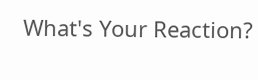What's Your Reaction?